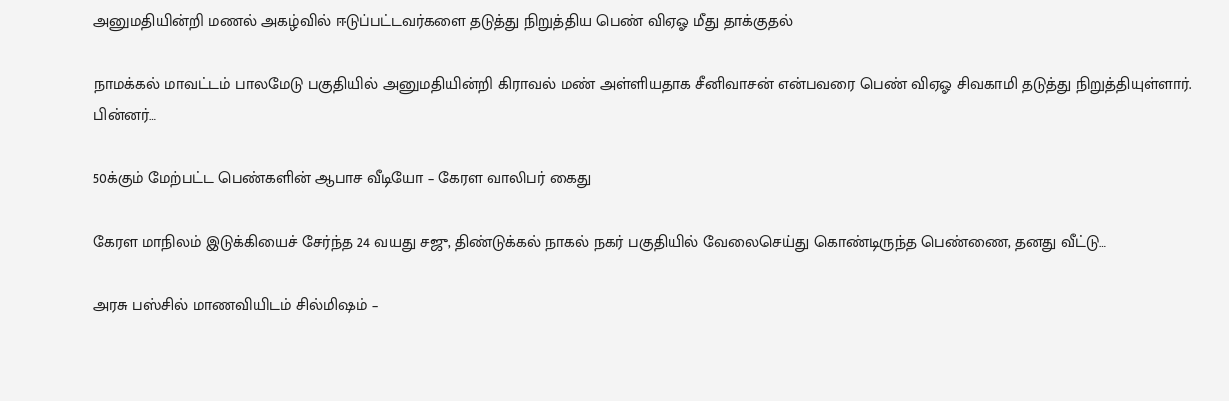அனுமதியின்றி மணல் அகழ்வில் ஈடுப்பட்டவர்களை தடுத்து நிறுத்திய பெண் விஏஓ மீது தாக்குதல்

நாமக்கல் மாவட்டம் பாலமேடு பகுதியில் அனுமதியின்றி கிராவல் மண் அள்ளியதாக சீனிவாசன் என்பவரை பெண் விஏஓ சிவகாமி தடுத்து நிறுத்தியுள்ளார். பின்னர்…

50க்கும் மேற்பட்ட பெண்களின் ஆபாச வீடியோ – கேரள வாலிபர் கைது

கேரள மாநிலம் இடுக்கியைச் சேர்ந்த 24 வயது சஜு, திண்டுக்கல் நாகல் நகர் பகுதியில் வேலைசெய்து கொண்டிருந்த பெண்ணை, தனது வீட்டு…

அரசு பஸ்சில் மாணவியிடம் சில்மிஷம் –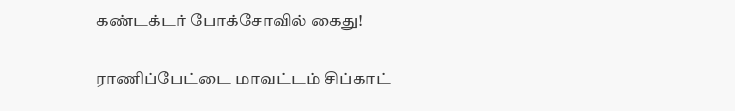கண்டக்டர் போக்சோவில் கைது!

ராணிப்பேட்டை மாவட்டம் சிப்காட்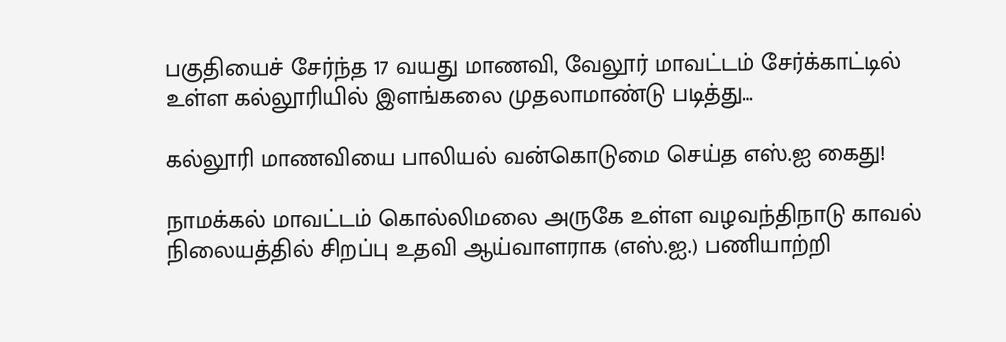பகுதியைச் சேர்ந்த 17 வயது மாணவி, வேலூர் மாவட்டம் சேர்க்காட்டில் உள்ள கல்லூரியில் இளங்கலை முதலாமாண்டு படித்து…

கல்லூரி மாணவியை பாலியல் வன்கொடுமை செய்த எஸ்.ஐ கைது!

நாமக்கல் மாவட்டம் கொல்லிமலை அருகே உள்ள வழவந்திநாடு காவல் நிலையத்தில் சிறப்பு உதவி ஆய்வாளராக (எஸ்.ஐ.) பணியாற்றி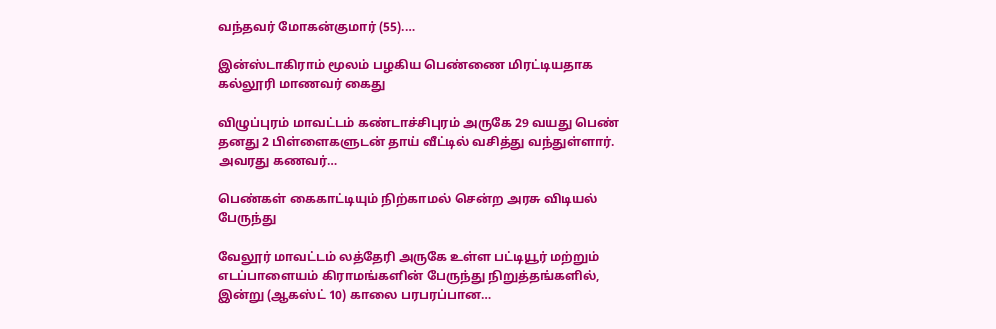வந்தவர் மோகன்குமார் (55).…

இன்ஸ்டாகிராம் மூலம் பழகிய பெண்ணை மிரட்டியதாக கல்லூரி மாணவர் கைது

விழுப்புரம் மாவட்டம் கண்டாச்சிபுரம் அருகே 29 வயது பெண் தனது 2 பிள்ளைகளுடன் தாய் வீட்டில் வசித்து வந்துள்ளார். அவரது கணவர்…

பெண்கள் கைகாட்டியும் நிற்காமல் சென்ற அரசு விடியல் பேருந்து

வேலூர் மாவட்டம் லத்தேரி அருகே உள்ள பட்டியூர் மற்றும் எடப்பாளையம் கிராமங்களின் பேருந்து நிறுத்தங்களில், இன்று (ஆகஸ்ட் 10) காலை பரபரப்பான…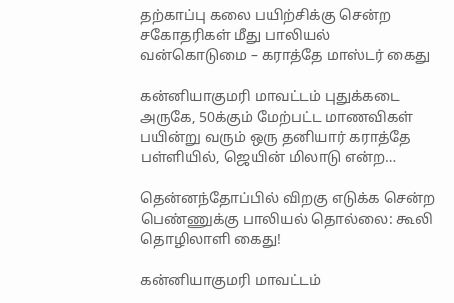தற்காப்பு கலை பயிற்சிக்கு சென்ற சகோதரிகள் மீது பாலியல் வன்கொடுமை – கராத்தே மாஸ்டர் கைது

கன்னியாகுமரி மாவட்டம் புதுக்கடை அருகே, 50க்கும் மேற்பட்ட மாணவிகள் பயின்று வரும் ஒரு தனியார் கராத்தே பள்ளியில், ஜெயின் மிலாடு என்ற…

தென்னந்தோப்பில் விறகு எடுக்க சென்ற பெண்ணுக்கு பாலியல் தொல்லை: கூலி தொழிலாளி கைது!

கன்னியாகுமரி மாவட்டம்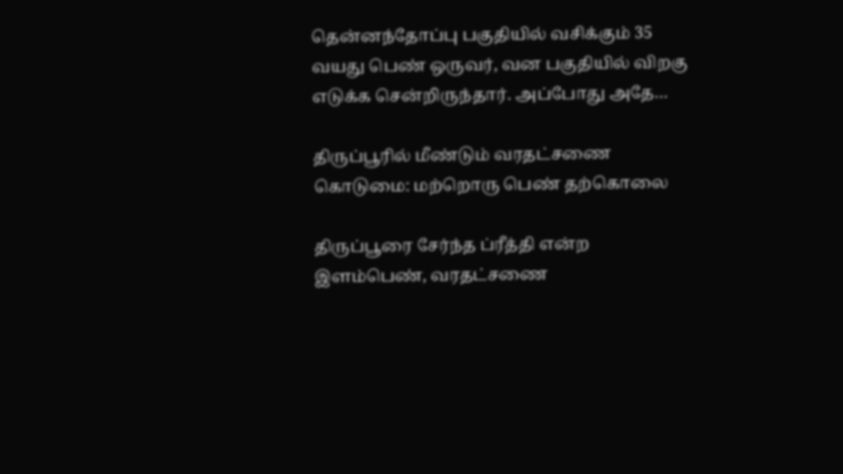தென்னந்தோப்பு பகுதியில் வசிக்கும் 35 வயது பெண் ஒருவர், வன பகுதியில் விறகு எடுக்க சென்றிருந்தார். அப்போது அதே…

திருப்பூரில் மீண்டும் வரதட்சணை கொடுமை: மற்றொரு பெண் தற்கொலை

திருப்பூரை சேர்ந்த ப்ரீத்தி என்ற இளம்பெண், வரதட்சணை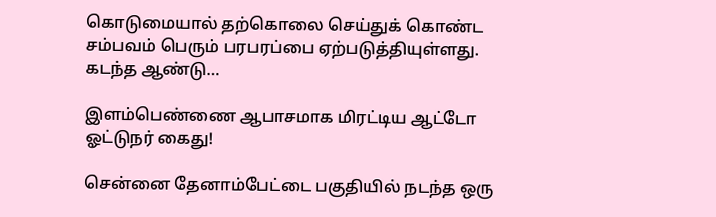கொடுமையால் தற்கொலை செய்துக் கொண்ட சம்பவம் பெரும் பரபரப்பை ஏற்படுத்தியுள்ளது. கடந்த ஆண்டு…

இளம்பெண்ணை ஆபாசமாக மிரட்டிய ஆட்டோ ஓட்டுநர் கைது!

சென்னை தேனாம்பேட்டை பகுதியில் நடந்த ஒரு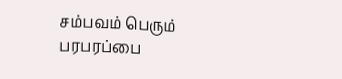சம்பவம் பெரும் பரபரப்பை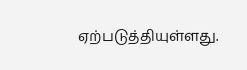ஏற்படுத்தியுள்ளது.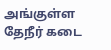அங்குள்ள தேநீர் கடை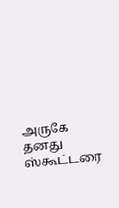அருகே தனது ஸ்கூட்டரை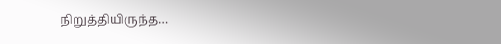நிறுத்தியிருந்த…